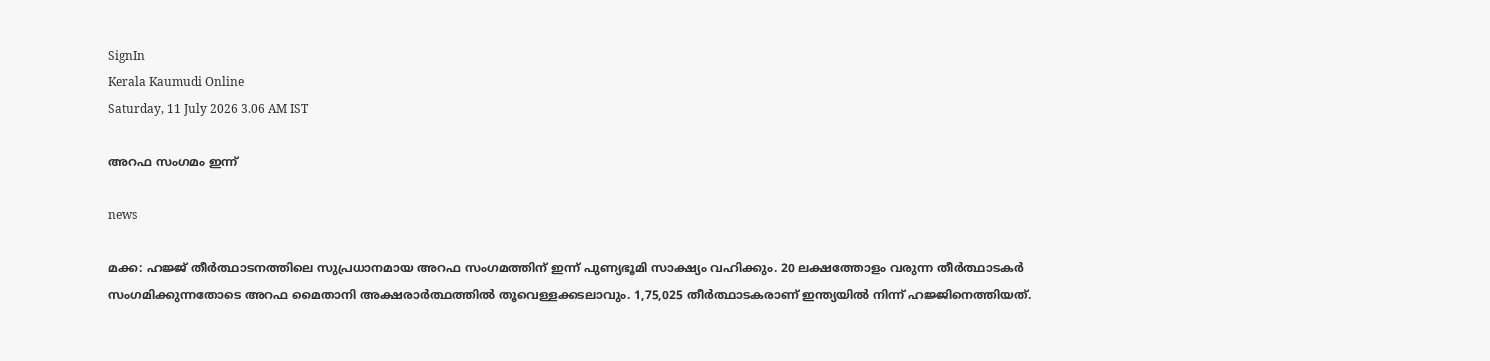SignIn
Kerala Kaumudi Online
Saturday, 11 July 2026 3.06 AM IST

അറഫ സംഗമം ഇന്ന്

news

മക്ക: ഹജ്ജ് തീർത്ഥാടനത്തിലെ സുപ്രധാനമായ അറഫ സംഗമത്തിന് ഇന്ന് പുണ്യഭൂമി സാക്ഷ്യം വഹിക്കും. 20 ലക്ഷത്തോളം വരുന്ന തീർത്ഥാടകർ സംഗമിക്കുന്നതോടെ അറഫ മൈതാനി അക്ഷരാർത്ഥത്തിൽ തൂവെള്ളക്കടലാവും. 1,75,025 തീർത്ഥാടകരാണ് ഇന്ത്യയിൽ നിന്ന് ഹജ്ജിനെത്തിയത്.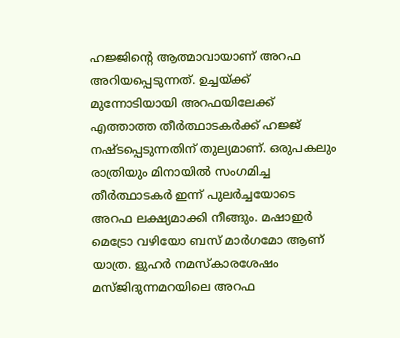ഹജ്ജിന്റെ ആത്മാവായാണ് അറഫ അറിയപ്പെടുന്നത്. ഉച്ചയ്ക്ക് മുന്നോടിയായി അറഫയിലേക്ക് എത്താത്ത തീർത്ഥാടകർക്ക് ഹജ്ജ് നഷ്ടപ്പെടുന്നതിന് തുല്യമാണ്. ഒരുപകലും രാത്രിയും മിനായിൽ സംഗമിച്ച തീർത്ഥാടകർ ഇന്ന് പുലർച്ചയോടെ അറഫ ലക്ഷ്യമാക്കി നീങ്ങും. മഷാഇർ മെട്രോ വഴിയോ ബസ് മാർഗമോ ആണ് യാത്ര. ളുഹർ നമസ്‌കാരശേഷം മസ്ജിദുന്നമറയിലെ അറഫ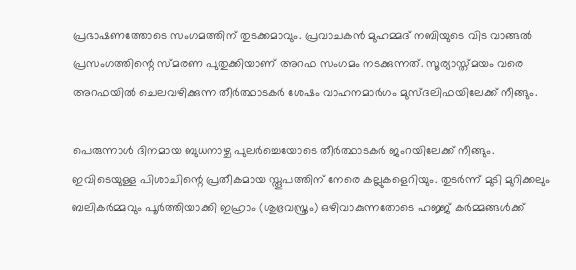പ്രഭാഷണത്തോടെ സംഗമത്തിന് തുടക്കമാവും. പ്രവാചകൻ മുഹമ്മദ് നബിയുടെ വിട വാങ്ങൽ പ്രസംഗത്തിന്റെ സ്മരണ പുതുക്കിയാണ് അറഫ സംഗമം നടക്കുന്നത്. സൂര്യാസ്ത്മയം വരെ അറഫയിൽ ചെലവഴിക്കുന്ന തീർത്ഥാടകർ ശേഷം വാഹനമാർഗം മുസ്ദലിഫയിലേക്ക് നീങ്ങും.

പെരുന്നാൾ ദിനമായ ബുധനാഴ്ച പുലർച്ചെയോടെ തീർത്ഥാടകർ ജംറയിലേക്ക് നീങ്ങും. ഇവിടെയുള്ള പിശാചിന്റെ പ്രതീകമായ സ്തൂപത്തിന് നേരെ കല്ലുകളെറിയും. തുടർന്ന് മുടി മുറിക്കലും ബലികർമ്മവും പൂർത്തിയാക്കി ഇഹ്രാം (ശുഭ്രവസ്ത്രം) ഒഴിവാകുന്നതോടെ ഹജ്ജ് കർമ്മങ്ങൾക്ക്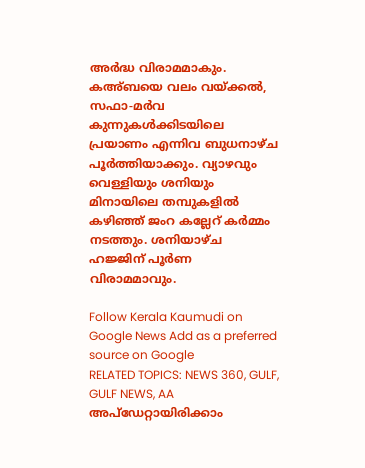അർദ്ധ വിരാമമാകും. കഅ്ബയെ വലം വയ്ക്കൽ, സഫാ-മർവ കുന്നുകൾക്കിടയിലെ പ്രയാണം എന്നിവ ബുധനാഴ്ച പൂർത്തിയാക്കും. വ്യാഴവും വെള്ളിയും ശനിയും മിനായിലെ തമ്പുകളിൽ കഴിഞ്ഞ് ജംറ കല്ലേറ് കർമ്മം നടത്തും. ശനിയാഴ്ച ഹജ്ജിന് പൂർണ വിരാമമാവും.

Follow Kerala Kaumudi on Google News Add as a preferred source on Google
RELATED TOPICS: NEWS 360, GULF, GULF NEWS, AA
അപ്ഡേറ്റായിരിക്കാം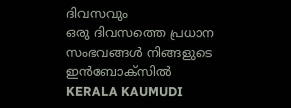ദിവസവും
ഒരു ദിവസത്തെ പ്രധാന സംഭവങ്ങൾ നിങ്ങളുടെ ഇൻബോക്സിൽ
KERALA KAUMUDI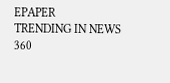EPAPER
TRENDING IN NEWS 360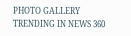PHOTO GALLERY
TRENDING IN NEWS 360